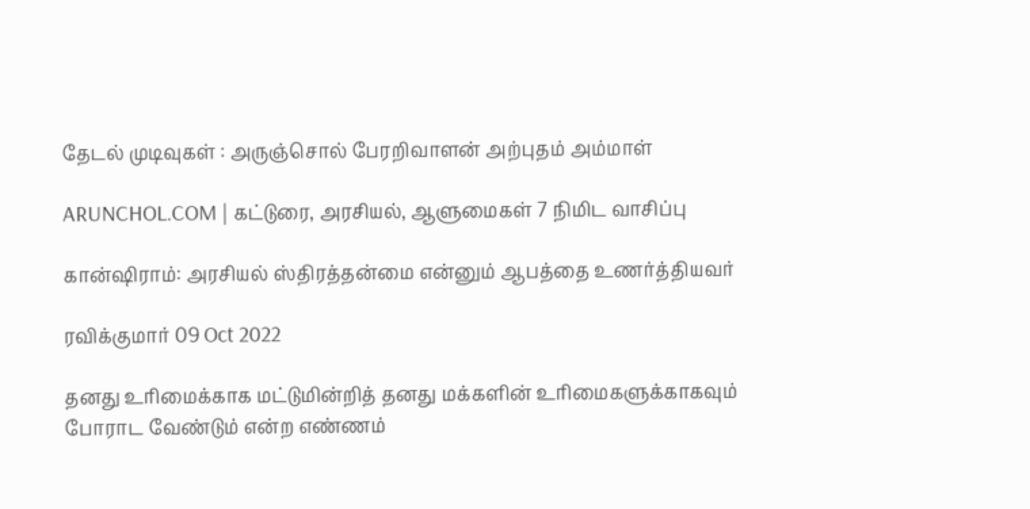தேடல் முடிவுகள் : அருஞ்சொல் பேரறிவாளன் அற்புதம் அம்மாள்

ARUNCHOL.COM | கட்டுரை, அரசியல், ஆளுமைகள் 7 நிமிட வாசிப்பு

கான்ஷிராம்: அரசியல் ஸ்திரத்தன்மை என்னும் ஆபத்தை உணர்த்தியவர்

ரவிக்குமார் 09 Oct 2022

தனது உரிமைக்காக மட்டுமின்றித் தனது மக்களின் உரிமைகளுக்காகவும் போராட வேண்டும் என்ற எண்ணம்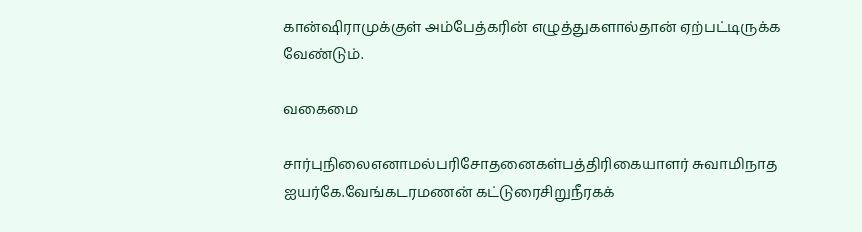கான்ஷிராமுக்குள் அம்பேத்கரின் எழுத்துகளால்தான் ஏற்பட்டிருக்க வேண்டும்.

வகைமை

சார்புநிலைஎனாமல்பரிசோதனைகள்பத்திரிகையாளர் சுவாமிநாத ஐயர்கே.வேங்கடரமணன் கட்டுரைசிறுநீரகக்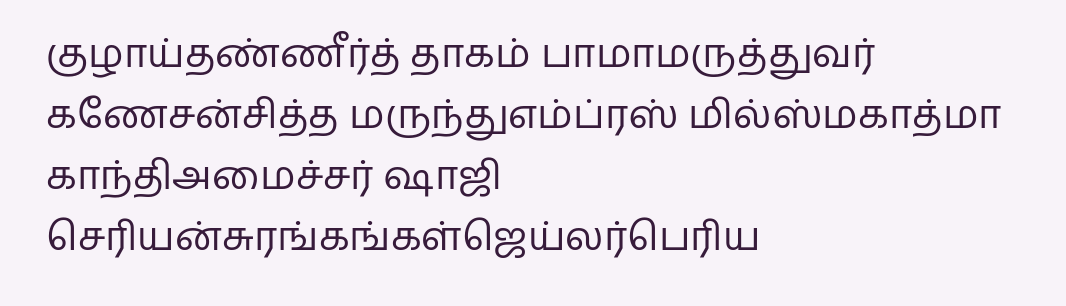குழாய்தண்ணீர்த் தாகம் பாமாமருத்துவர் கணேசன்சித்த மருந்துஎம்ப்ரஸ் மில்ஸ்மகாத்மா காந்திஅமைச்சர் ஷாஜி செரியன்சுரங்கங்கள்ஜெய்லர்பெரிய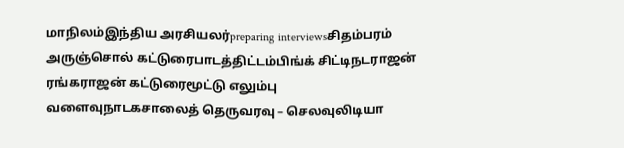மாநிலம்இந்திய அரசியலர்preparing interviewsசிதம்பரம் அருஞ்சொல் கட்டுரைபாடத்திட்டம்பிங்க் சிட்டிநடராஜன் ரங்கராஜன் கட்டுரைமூட்டு எலும்பு வளைவுநாடகசாலைத் தெருவரவு – செலவுலிடியா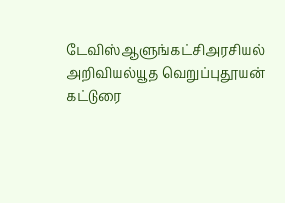டேவிஸ்ஆளுங்கட்சிஅரசியல் அறிவியல்யூத வெறுப்புதூயன் கட்டுரை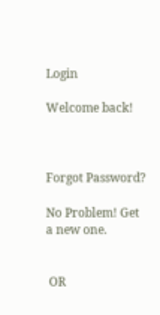Login

Welcome back!



Forgot Password?

No Problem! Get a new one.


 OR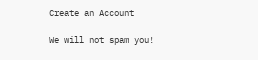Create an Account

We will not spam you!